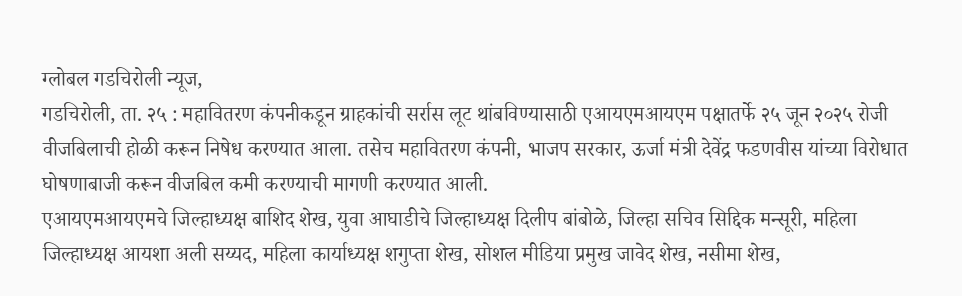ग्लोबल गडचिरोली न्यूज,
गडचिरोली, ता. २५ : महावितरण कंपनीकडून ग्राहकांची सर्रास लूट थांबविण्यासाठी एआयएमआयएम पक्षातर्फे २५ जून २०२५ रोजी वीजबिलाची होळी करून निषेध करण्यात आला. तसेच महावितरण कंपनी, भाजप सरकार, ऊर्जा मंत्री देवेंद्र फडणवीस यांच्या विरोधात घोषणाबाजी करून वीजबिल कमी करण्याची मागणी करण्यात आली.
एआयएमआयएमचे जिल्हाध्यक्ष बाशिद शेख, युवा आघाडीचे जिल्हाध्यक्ष दिलीप बांबोळे, जिल्हा सचिव सिद्दिक मन्सूरी, महिला जिल्हाध्यक्ष आयशा अली सय्यद, महिला कार्याध्यक्ष शगुप्ता शेख, सोशल मीडिया प्रमुख जावेद शेख, नसीमा शेख,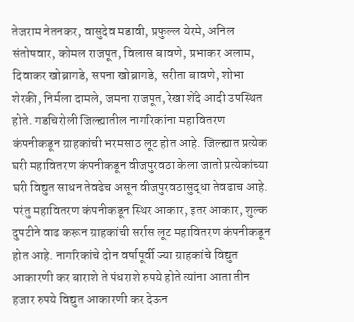तेजराम नेतनकर, वासुदेव मडावी, प्रफुल्ल येरमे, अनिल संतोषवार, कोमल राजपूत, विलास बावणे, प्रभाकर अलाम, दिवाकर खोब्रागडे, सपना खोब्रागडे, सरीता बावणे, शोभा शेरकी, निर्मला दामले, जमना राजपूत, रेखा शेंदे आदी उपस्थित होते. गडचिरोली जिल्ह्यातील नागरिकांना महावितरण कंपनीकडून ग्राहकांची भरमसाठ लूट होत आहे. जिल्ह्यात प्रत्येक घरी महावितरण कंपनीकडून वीजपुरवठा केला जातो प्रत्येकांच्या घरी विद्युत साधन तेवढेच असून वीजपुरवठासुद्धा तेवढाच आहे. परंतु महावितरण कंपनीकडून स्थिर आकार, इतर आकार, शुल्क दुपटीने वाढ करून ग्राहकांची सर्रास लूट महावितरण कंपनीकडून होत आहे. नागरिकांचे दोन वर्षापूर्वी ज्या ग्राहकांचे विद्युत आकारणी कर बाराशे ते पंधराशे रुपये होते त्यांना आता तीन हजार रुपये विद्युत आकारणी कर देऊन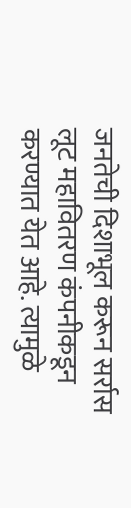जनतेची दिशाभूल करून सर्रास लूट महावितरण कंपनीकडून करण्यात येत आहे. त्यामुळे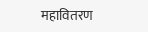महावितरण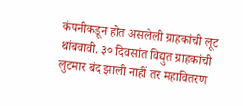कंपनीकडून होत असलेली ग्राहकांची लूट थांबवावी. ३० दिवसांत विद्युत ग्राहकांची लुटमार बंद झाली नाहीं तर महावितरण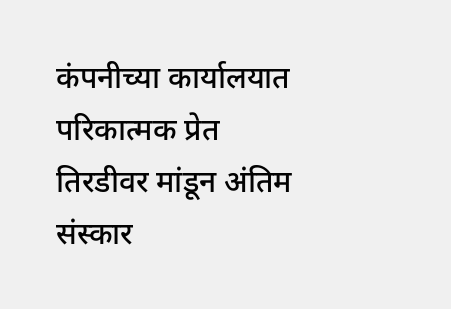कंपनीच्या कार्यालयात परिकात्मक प्रेत तिरडीवर मांडून अंतिम संस्कार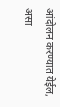आंदोलन करण्यात येईल, असा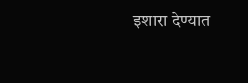इशारा देण्यात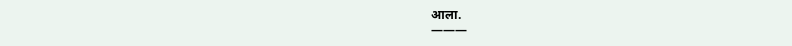आला.
———